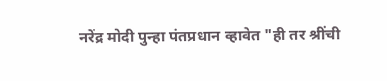नरेंद्र मोदी पुन्हा पंतप्रधान व्हावेत "ही तर श्रींची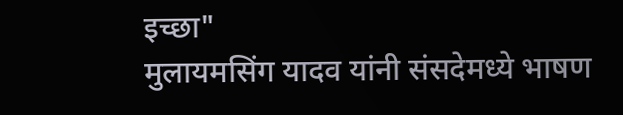इच्छा"
मुलायमसिंग यादव यांनी संसदेमध्ये भाषण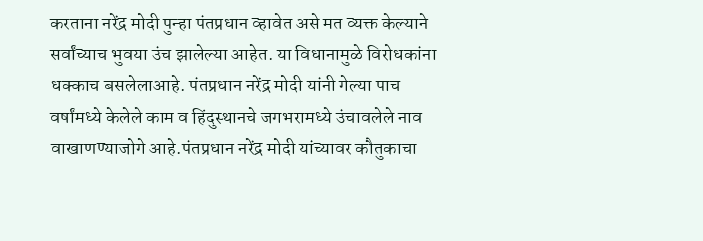करताना नरेंद्र मोदी पुन्हा पंतप्रधान व्हावेत असे मत व्यक्त केल्याने सर्वांच्याच भुवया उंच झालेल्या आहेत. या विधानामुळे विरोधकांना धक्काच बसलेलाआहे. पंतप्रधान नरेंद्र मोदी यांनी गेल्या पाच वर्षांमध्ये केलेले काम व हिंदुस्थानचे जगभरामध्ये उंचावलेले नाव वाखाणण्याजोगे आहे.पंतप्रधान नरेंद्र मोदी यांच्यावर कौतुकाचा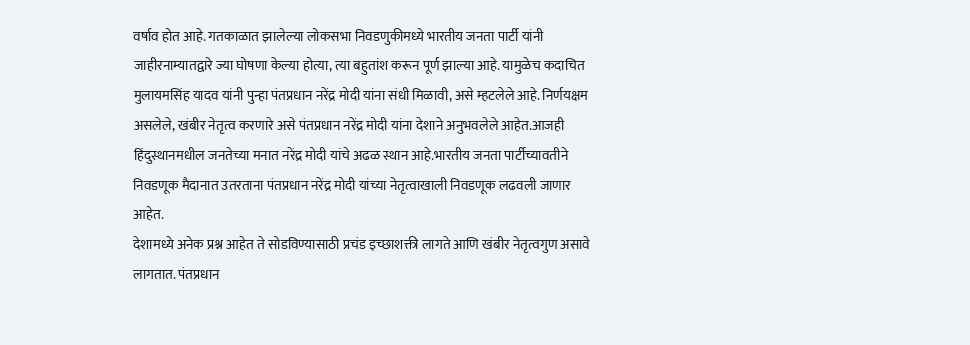वर्षाव होत आहे. गतकाळात झालेल्या लोकसभा निवडणुकीमध्ये भारतीय जनता पार्टी यांनी जाहीरनाम्यातद्वारे ज्या घोषणा केल्या होत्या, त्या बहुतांश करून पूर्ण झाल्या आहे. यामुळेच कदाचित मुलायमसिंह यादव यांनी पुन्हा पंतप्रधान नरेंद्र मोदी यांना संधी मिळावी, असे म्हटलेले आहे. निर्णयक्षम असलेले, खंबीर नेतृत्व करणारे असे पंतप्रधान नरेंद्र मोदी यांना देशाने अनुभवलेले आहेत.आजही हिंदुस्थानमधील जनतेच्या मनात नरेंद्र मोदी यांचे अढळ स्थान आहे.भारतीय जनता पार्टीच्यावतीने निवडणूक मैदानात उतरताना पंतप्रधान नरेंद्र मोदी यांच्या नेतृत्वाखाली निवडणूक लढवली जाणार आहेत.
देशामध्ये अनेक प्रश्न आहेत ते सोडविण्यासाठी प्रचंड इच्छाशक्ती लागते आणि खंबीर नेतृत्वगुण असावे लागतात. पंतप्रधान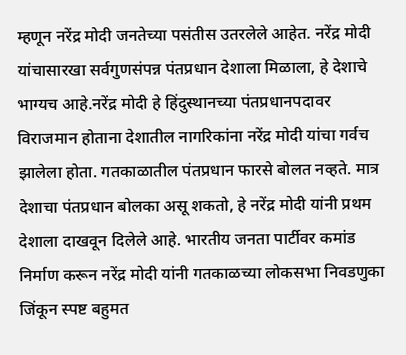म्हणून नरेंद्र मोदी जनतेच्या पसंतीस उतरलेले आहेत. नरेंद्र मोदी यांचासारखा सर्वगुणसंपन्न पंतप्रधान देशाला मिळाला, हे देशाचे भाग्यच आहे.नरेंद्र मोदी हे हिंदुस्थानच्या पंतप्रधानपदावर विराजमान होताना देशातील नागरिकांना नरेंद्र मोदी यांचा गर्वच झालेला होता. गतकाळातील पंतप्रधान फारसे बोलत नव्हते. मात्र देशाचा पंतप्रधान बोलका असू शकतो, हे नरेंद्र मोदी यांनी प्रथम देशाला दाखवून दिलेले आहे. भारतीय जनता पार्टीवर कमांड निर्माण करून नरेंद्र मोदी यांनी गतकाळच्या लोकसभा निवडणुका जिंकून स्पष्ट बहुमत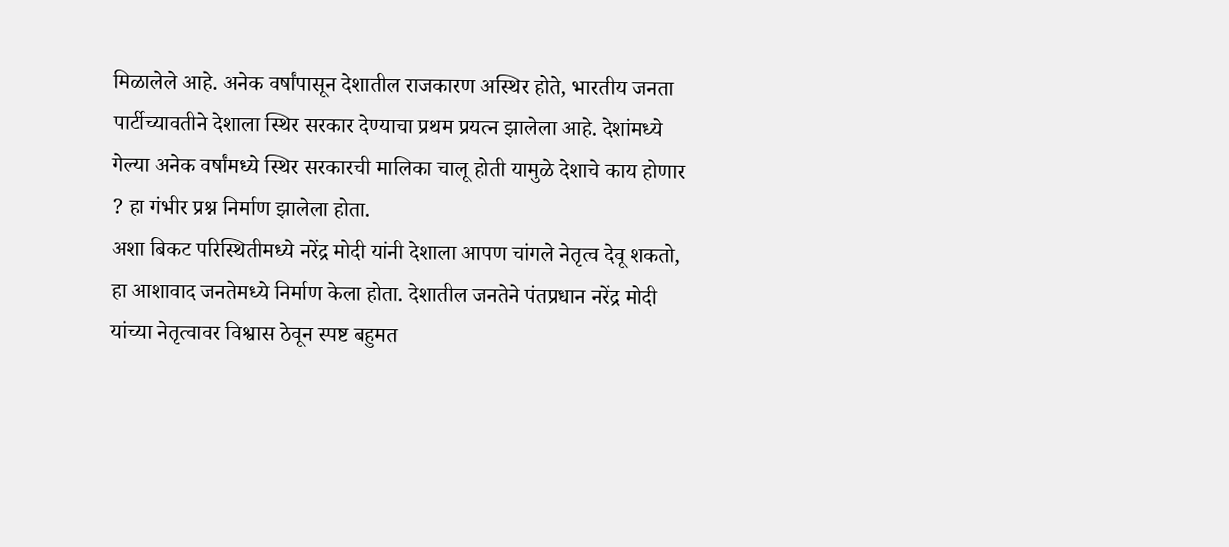मिळालेले आहे. अनेक वर्षांपासून देशातील राजकारण अस्थिर होते, भारतीय जनता पार्टीच्यावतीने देशाला स्थिर सरकार देण्याचा प्रथम प्रयत्न झालेला आहे. देशांमध्ये गेल्या अनेक वर्षांमध्ये स्थिर सरकारची मालिका चालू होती यामुळे देशाचे काय होणार ? हा गंभीर प्रश्न निर्माण झालेला होता.
अशा बिकट परिस्थितीमध्ये नरेंद्र मोदी यांनी देशाला आपण चांगले नेतृत्व देवू शकतो, हा आशावाद जनतेमध्ये निर्माण केला होता. देशातील जनतेने पंतप्रधान नरेंद्र मोदी यांच्या नेतृत्वावर विश्वास ठेवून स्पष्ट बहुमत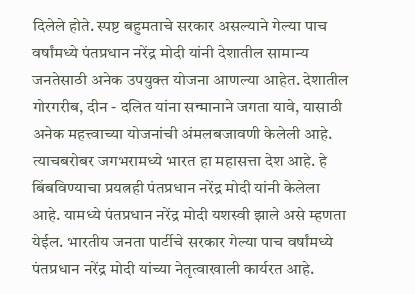दिलेले होते. स्पष्ट बहुमताचे सरकार असल्याने गेल्या पाच वर्षांमध्ये पंतप्रधान नरेंद्र मोदी यांनी देशातील सामान्य जनतेसाठी अनेक उपयुक्त योजना आणल्या आहेत. देशातील गोरगरीब, दीन - दलित यांना सन्मानाने जगता यावे, यासाठी अनेक महत्त्वाच्या योजनांची अंमलबजावणी केलेली आहे. त्याचबरोबर जगभरामध्ये भारत हा महासत्ता देश आहे. हे बिंबविण्याचा प्रयत्नही पंतप्रधान नरेंद्र मोदी यांनी केलेला आहे. यामध्ये पंतप्रधान नरेंद्र मोदी यशस्वी झाले असे म्हणता येईल. भारतीय जनता पार्टीचे सरकार गेल्या पाच वर्षांमध्ये पंतप्रधान नरेंद्र मोदी यांच्या नेतृत्वाखाली कार्यरत आहे.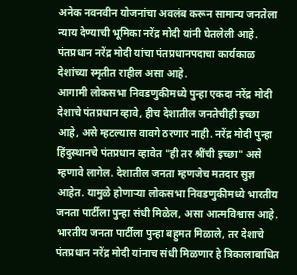अनेक नवनवीन योजनांचा अवलंब करून सामान्य जनतेला न्याय देण्याची भूमिका नरेंद्र मोदी यांनी घेतलेली आहे. पंतप्रधान नरेंद्र मोदी यांचा पंतप्रधानपदाचा कार्यकाळ देशांच्या स्मृतीत राहील असा आहे.
आगामी लोकसभा निवडणुकीमध्ये पुन्हा एकदा नरेंद्र मोदी देशाचे पंतप्रधान व्हावे, हीच देशातील जनतेचीही इच्छा आहे, असे म्हटल्यास वावगे ठरणार नाही. नरेंद्र मोदी पुन्हा हिंदुस्थानचे पंतप्रधान व्हावेत "ही तर श्रींची इच्छा" असे म्हणावे लागेल. देशातील जनता म्हणजेच मतदार सुज्ञ आहेत. यामुळे होणाऱ्या लोकसभा निवडणुकीमध्ये भारतीय जनता पार्टीला पुन्हा संधी मिळेल, असा आत्मविश्वास आहे. भारतीय जनता पार्टीला पुन्हा बहुमत मिळाले, तर देशाचे पंतप्रधान नरेंद्र मोदी यांनाच संधी मिळणार हे त्रिकालाबाधित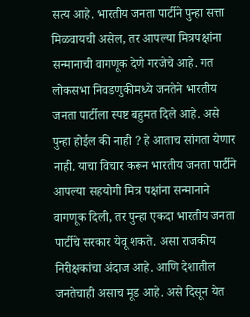सत्य आहे. भारतीय जनता पार्टीने पुन्हा सत्ता मिळवायची असेल, तर आपल्या मित्रपक्षांना सन्मानाची वागणूक देणे गरजेचे आहे. गत लोकसभा निवडणुकीमध्ये जनतेने भारतीय जनता पार्टीला स्पष्ट बहुमत दिले आहे. असे पुन्हा होईल की नाही ? हे आताच सांगता येणार नाही. याचा विचार करून भारतीय जनता पार्टीने आपल्या सहयोगी मित्र पक्षांना सन्मानाने वागणूक दिली, तर पुन्हा एकदा भारतीय जनता पार्टीचे सरकार येवू शकते. असा राजकीय निरीक्षकांचा अंदाज आहे. आणि देशातील जनतेचाही असाच मूड आहे. असे दिसून येत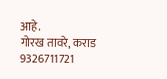आहे.
गोरख तावरे, कराड
9326711721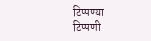टिप्पण्या
टिप्पणी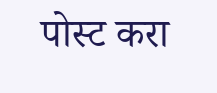पोस्ट करा